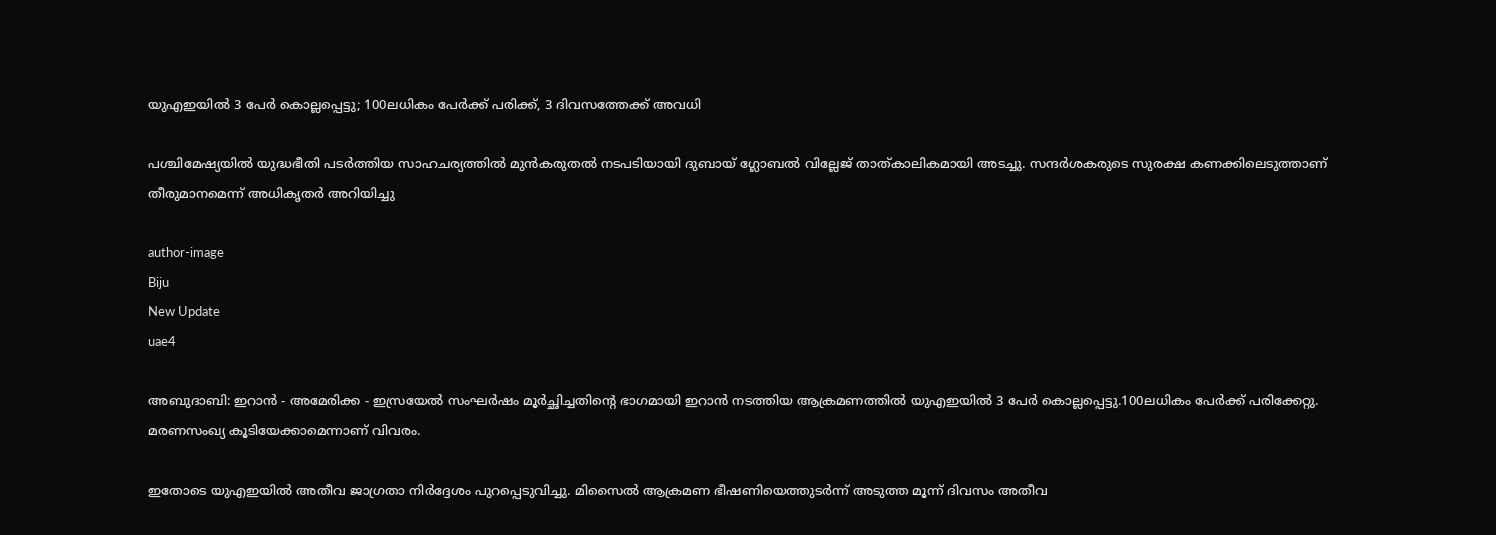യുഎഇയില്‍ 3 പേര്‍ കൊല്ലപ്പെട്ടു; 100ലധികം പേര്‍ക്ക് പരിക്ക്, 3 ദിവസത്തേക്ക് അവധി

പശ്ചിമേഷ്യയില്‍ യുദ്ധഭീതി പടര്‍ത്തിയ സാഹചര്യത്തില്‍ മുന്‍കരുതല്‍ നടപടിയായി ദുബായ് ഗ്ലോബല്‍ വില്ലേജ് താത്കാലികമായി അടച്ചു. സന്ദര്‍ശകരുടെ സുരക്ഷ കണക്കിലെടുത്താണ് തീരുമാനമെന്ന് അധികൃതര്‍ അറിയിച്ചു

author-image
Biju
New Update
uae4

അബുദാബി: ഇറാന്‍ - അമേരിക്ക - ഇസ്രയേല്‍ സംഘര്‍ഷം മൂര്‍ച്ഛിച്ചതിന്റെ ഭാഗമായി ഇറാന്‍ നടത്തിയ ആക്രമണത്തില്‍ യുഎഇയില്‍ 3 പേര്‍ കൊല്ലപ്പെട്ടു.100ലധികം പേര്‍ക്ക് പരിക്കേറ്റു. മരണസംഖ്യ കൂടിയേക്കാമെന്നാണ് വിവരം.

ഇതോടെ യുഎഇയില്‍ അതീവ ജാഗ്രതാ നിര്‍ദ്ദേശം പുറപ്പെടുവിച്ചു. മിസൈല്‍ ആക്രമണ ഭീഷണിയെത്തുടര്‍ന്ന് അടുത്ത മൂന്ന് ദിവസം അതീവ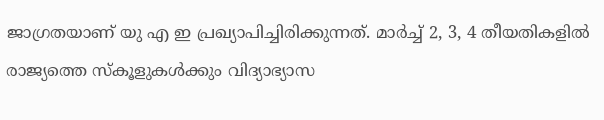ജാഗ്രതയാണ് യു എ ഇ പ്രഖ്യാപിച്ചിരിക്കുന്നത്. മാര്‍ച്ച് 2, 3, 4 തീയതികളില്‍ രാജ്യത്തെ സ്‌കൂളുകള്‍ക്കും വിദ്യാഭ്യാസ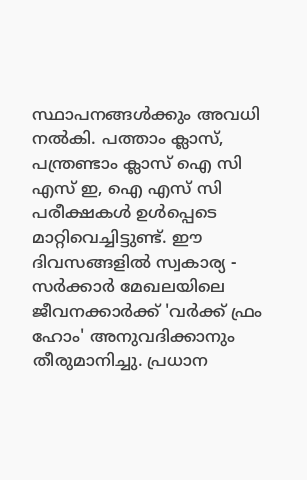സ്ഥാപനങ്ങള്‍ക്കും അവധി നല്‍കി. പത്താം ക്ലാസ്, പന്ത്രണ്ടാം ക്ലാസ് ഐ സി എസ് ഇ, ഐ എസ് സി പരീക്ഷകള്‍ ഉള്‍പ്പെടെ മാറ്റിവെച്ചിട്ടുണ്ട്. ഈ ദിവസങ്ങളില്‍ സ്വകാര്യ - സര്‍ക്കാര്‍ മേഖലയിലെ ജീവനക്കാര്‍ക്ക് 'വര്‍ക്ക് ഫ്രം ഹോം' അനുവദിക്കാനും തീരുമാനിച്ചു. പ്രധാന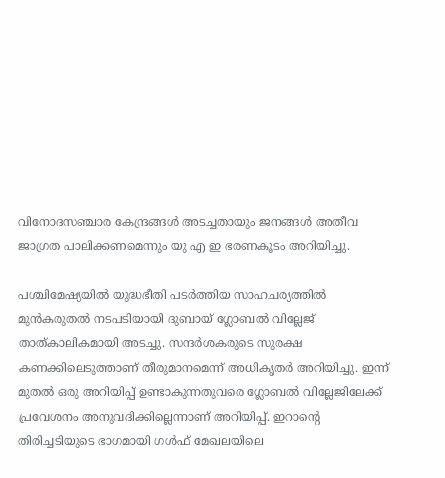വിനോദസഞ്ചാര കേന്ദ്രങ്ങള്‍ അടച്ചതായും ജനങ്ങള്‍ അതീവ ജാഗ്രത പാലിക്കണമെന്നും യു എ ഇ ഭരണകൂടം അറിയിച്ചു.

പശ്ചിമേഷ്യയില്‍ യുദ്ധഭീതി പടര്‍ത്തിയ സാഹചര്യത്തില്‍ മുന്‍കരുതല്‍ നടപടിയായി ദുബായ് ഗ്ലോബല്‍ വില്ലേജ് താത്കാലികമായി അടച്ചു. സന്ദര്‍ശകരുടെ സുരക്ഷ കണക്കിലെടുത്താണ് തീരുമാനമെന്ന് അധികൃതര്‍ അറിയിച്ചു. ഇന്ന് മുതല്‍ ഒരു അറിയിപ്പ് ഉണ്ടാകുന്നതുവരെ ഗ്ലോബല്‍ വില്ലേജിലേക്ക് പ്രവേശനം അനുവദിക്കില്ലെന്നാണ് അറിയിപ്പ്. ഇറാന്റെ തിരിച്ചടിയുടെ ഭാഗമായി ഗള്‍ഫ് മേഖലയിലെ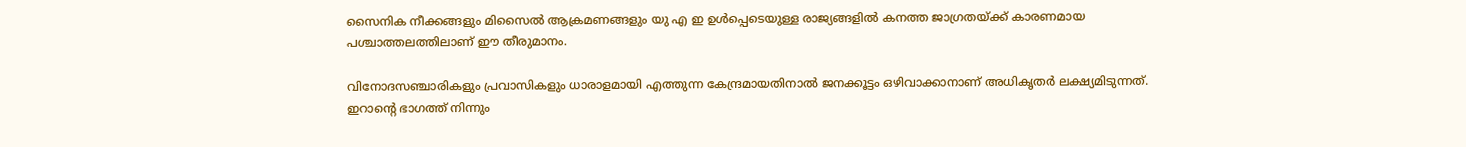സൈനിക നീക്കങ്ങളും മിസൈല്‍ ആക്രമണങ്ങളും യു എ ഇ ഉള്‍പ്പെടെയുള്ള രാജ്യങ്ങളില്‍ കനത്ത ജാഗ്രതയ്ക്ക് കാരണമായ പശ്ചാത്തലത്തിലാണ് ഈ തീരുമാനം.

വിനോദസഞ്ചാരികളും പ്രവാസികളും ധാരാളമായി എത്തുന്ന കേന്ദ്രമായതിനാല്‍ ജനക്കൂട്ടം ഒഴിവാക്കാനാണ് അധികൃതര്‍ ലക്ഷ്യമിടുന്നത്. ഇറാന്റെ ഭാഗത്ത് നിന്നും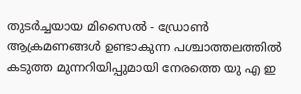തുടര്‍ച്ചയായ മിസൈല്‍ - ഡ്രോണ്‍ ആക്രമണങ്ങള്‍ ഉണ്ടാകുന്ന പശ്ചാത്തലത്തില്‍ കടുത്ത മുന്നറിയിപ്പുമായി നേരത്തെ യു എ ഇ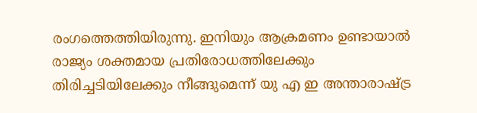രംഗത്തെത്തിയിരുന്നു. ഇനിയും ആക്രമണം ഉണ്ടായാല്‍ രാജ്യം ശക്തമായ പ്രതിരോധത്തിലേക്കും തിരിച്ചടിയിലേക്കും നീങ്ങുമെന്ന് യു എ ഇ അന്താരാഷ്ട്ര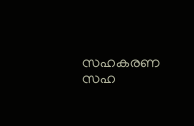സഹകരണ സഹ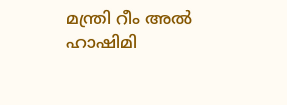മന്ത്രി റീം അല്‍ ഹാഷിമി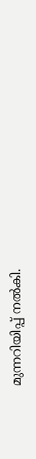മുന്നറിയിപ്പ് നല്‍കി.